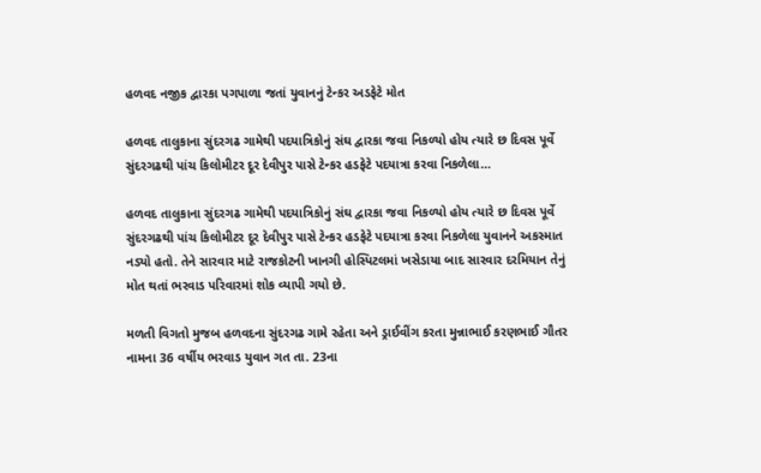હળવદ નજીક દ્વારકા પગપાળા જતાં યુવાનનું ટેન્કર અડફેટે મોત

હળવદ તાલુકાના સુંદરગઢ ગામેથી પદયાત્રિકોનું સંઘ દ્વારકા જવા નિકળ્યો હોય ત્યારે છ દિવસ પૂર્વે સુંદરગઢથી પાંચ કિલોમીટર દૂર દેવીપુર પાસે ટેન્કર હડફેટે પદયાત્રા કરવા નિકળેલા…

હળવદ તાલુકાના સુંદરગઢ ગામેથી પદયાત્રિકોનું સંઘ દ્વારકા જવા નિકળ્યો હોય ત્યારે છ દિવસ પૂર્વે સુંદરગઢથી પાંચ કિલોમીટર દૂર દેવીપુર પાસે ટેન્કર હડફેટે પદયાત્રા કરવા નિકળેલા યુવાનને અકસ્માત નડ્યો હતો. તેને સારવાર માટે રાજકોટની ખાનગી હોસ્પિટલમાં ખસેડાયા બાદ સારવાર દરમિયાન તેનું મોત થતાં ભરવાડ પરિવારમાં શોક વ્યાપી ગયો છે.

મળતી વિગતો મુજબ હળવદના સુંદરગઢ ગામે રહેતા અને ડ્રાઈવીંગ કરતા મુન્નાભાઈ કરણભાઈ ગૌતર નામના 36 વર્ષીય ભરવાડ યુવાન ગત તા. 23ના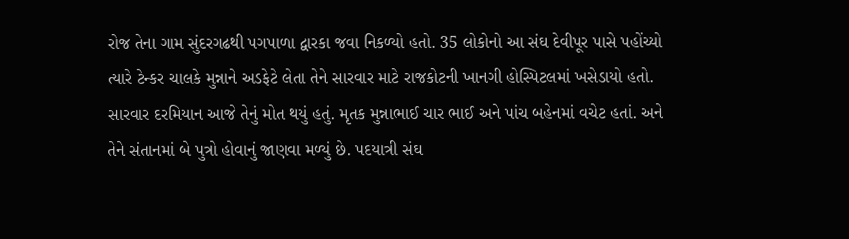રોજ તેના ગામ સુંદરગઢથી પગપાળા દ્વારકા જવા નિકળ્યો હતો. 35 લોકોનો આ સંઘ દેવીપૂર પાસે પહોંચ્યો ત્યારે ટેન્કર ચાલકે મુન્નાને અડફેટે લેતા તેને સારવાર માટે રાજકોટની ખાનગી હોસ્પિટલમાં ખસેડાયો હતો. સારવાર દરમિયાન આજે તેનું મોત થયું હતું. મૃતક મુન્નાભાઈ ચાર ભાઈ અને પાંચ બહેનમાં વચેટ હતાં. અને તેને સંતાનમાં બે પુત્રો હોવાનું જાણવા મળ્યું છે. પદયાત્રી સંઘ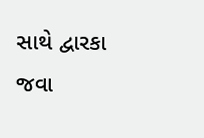સાથે દ્વારકા જવા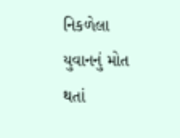નિકળેલા યુવાનનું મોત થતાં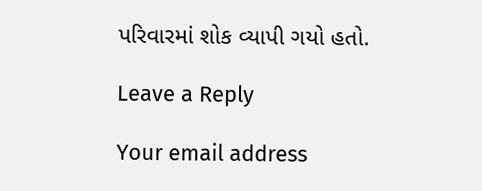પરિવારમાં શોક વ્યાપી ગયો હતો.

Leave a Reply

Your email address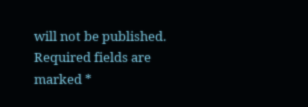will not be published. Required fields are marked *